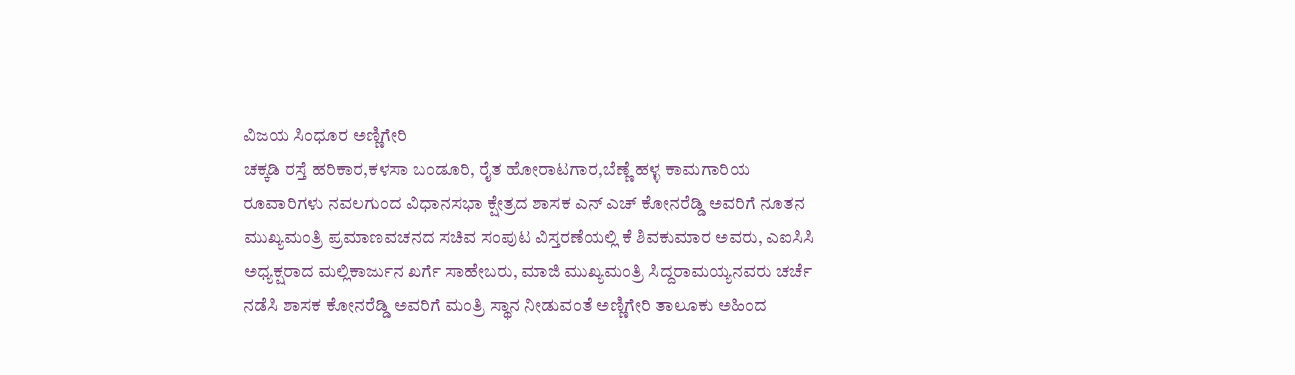ವಿಜಯ ಸಿಂಧೂರ ಅಣ್ಣಿಗೇರಿ
ಚಕ್ಕಡಿ ರಸ್ತೆ ಹರಿಕಾರ,ಕಳಸಾ ಬಂಡೂರಿ, ರೈತ ಹೋರಾಟಗಾರ,ಬೆಣ್ಣೆ ಹಳ್ಳ ಕಾಮಗಾರಿಯ ರೂವಾರಿಗಳು ನವಲಗುಂದ ವಿಧಾನಸಭಾ ಕ್ಷೇತ್ರದ ಶಾಸಕ ಎನ್ ಎಚ್ ಕೋನರೆಡ್ಡಿ ಅವರಿಗೆ ನೂತನ ಮುಖ್ಯಮಂತ್ರಿ ಪ್ರಮಾಣವಚನದ ಸಚಿವ ಸಂಪುಟ ವಿಸ್ತರಣೆಯಲ್ಲಿ ಕೆ ಶಿವಕುಮಾರ ಅವರು, ಎಐಸಿಸಿ ಅಧ್ಯಕ್ಷರಾದ ಮಲ್ಲಿಕಾರ್ಜುನ ಖರ್ಗೆ ಸಾಹೇಬರು, ಮಾಜಿ ಮುಖ್ಯಮಂತ್ರಿ ಸಿದ್ದರಾಮಯ್ಯನವರು ಚರ್ಚೆ ನಡೆಸಿ ಶಾಸಕ ಕೋನರೆಡ್ಡಿ ಅವರಿಗೆ ಮಂತ್ರಿ ಸ್ಥಾನ ನೀಡುವಂತೆ ಅಣ್ಣಿಗೇರಿ ತಾಲೂಕು ಅಹಿಂದ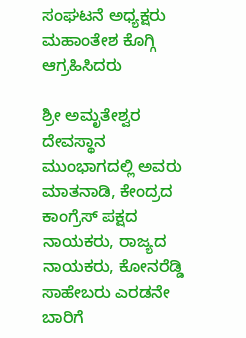ಸಂಘಟನೆ ಅಧ್ಯಕ್ಷರು ಮಹಾಂತೇಶ ಕೊಗ್ಗಿ ಆಗ್ರಹಿಸಿದರು

ಶ್ರೀ ಅಮೃತೇಶ್ವರ ದೇವಸ್ಥಾನ ಮುಂಭಾಗದಲ್ಲಿ ಅವರು
ಮಾತನಾಡಿ, ಕೇಂದ್ರದ ಕಾಂಗ್ರೆಸ್ ಪಕ್ಷದ ನಾಯಕರು, ರಾಜ್ಯದ ನಾಯಕರು, ಕೋನರೆಡ್ಡಿ ಸಾಹೇಬರು ಎರಡನೇ ಬಾರಿಗೆ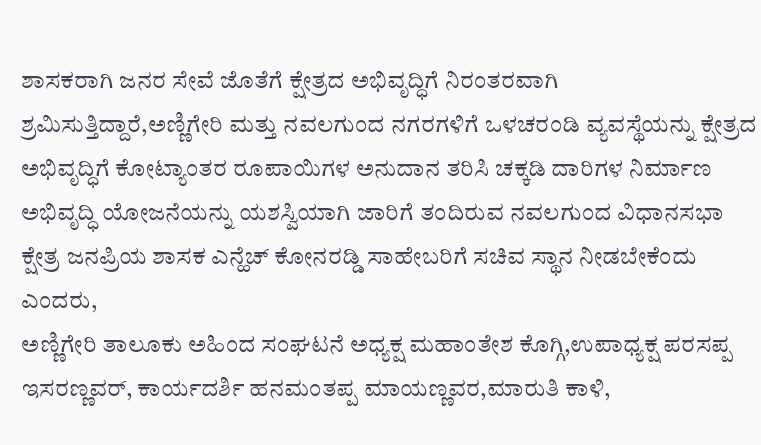ಶಾಸಕರಾಗಿ ಜನರ ಸೇವೆ ಜೊತೆಗೆ ಕ್ಷೇತ್ರದ ಅಭಿವೃದ್ಧಿಗೆ ನಿರಂತರವಾಗಿ ಶ್ರಮಿಸುತ್ತಿದ್ದಾರೆ,ಅಣ್ಣಿಗೇರಿ ಮತ್ತು ನವಲಗುಂದ ನಗರಗಳಿಗೆ ಒಳಚರಂಡಿ ವ್ಯವಸ್ಥೆಯನ್ನು ಕ್ಷೇತ್ರದ ಅಭಿವೃದ್ಧಿಗೆ ಕೋಟ್ಯಾಂತರ ರೂಪಾಯಿಗಳ ಅನುದಾನ ತರಿಸಿ ಚಕ್ಕಡಿ ದಾರಿಗಳ ನಿರ್ಮಾಣ ಅಭಿವೃದ್ಧಿ ಯೋಜನೆಯನ್ನು ಯಶಸ್ವಿಯಾಗಿ ಜಾರಿಗೆ ತಂದಿರುವ ನವಲಗುಂದ ವಿಧಾನಸಭಾ ಕ್ಷೇತ್ರ ಜನಪ್ರಿಯ ಶಾಸಕ ಎನ್ಹೆಚ್ ಕೋನರಡ್ಡಿ ಸಾಹೇಬರಿಗೆ ಸಚಿವ ಸ್ಥಾನ ನೀಡಬೇಕೆಂದು ಎಂದರು,
ಅಣ್ಣಿಗೇರಿ ತಾಲೂಕು ಅಹಿಂದ ಸಂಘಟನೆ ಅಧ್ಯಕ್ಷ ಮಹಾಂತೇಶ ಕೊಗ್ಗಿ,ಉಪಾಧ್ಯಕ್ಷ ಪರಸಪ್ಪ ಇಸರಣ್ಣವರ್, ಕಾರ್ಯದರ್ಶಿ ಹನಮಂತಪ್ಪ ಮಾಯಣ್ಣವರ,ಮಾರುತಿ ಕಾಳಿ,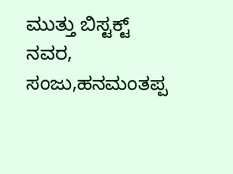ಮುತ್ತು ಬಿಸ್ಟಕ್ಟ್ ನವರ, ಸಂಜು,ಹನಮಂತಪ್ಪ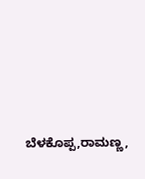ಬೆಳಕೊಪ್ಪ,ರಾಮಣ್ಣ,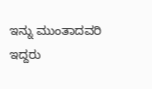ಇನ್ನು ಮುಂತಾದವರಿ ಇದ್ದರು